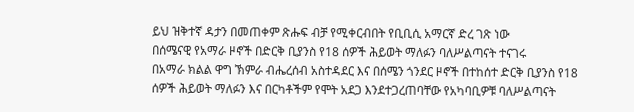ይህ ዝቅተኛ ዳታን በመጠቀም ጽሑፍ ብቻ የሚቀርብበት የቢቢሲ አማርኛ ድረ ገጽ ነው
በሰሜናዊ የአማራ ዞኖች በድርቅ ቢያንስ የ18 ሰዎች ሕይወት ማለፉን ባለሥልጣናት ተናገሩ
በአማራ ክልል ዋግ ኽምራ ብሔረሰብ አስተዳደር እና በሰሜን ጎንደር ዞኖች በተከሰተ ድርቅ ቢያንስ የ18 ሰዎች ሕይወት ማለፉን እና በርካቶችም የሞት አደጋ እንደተጋረጠባቸው የአካባቢዎቹ ባለሥልጣናት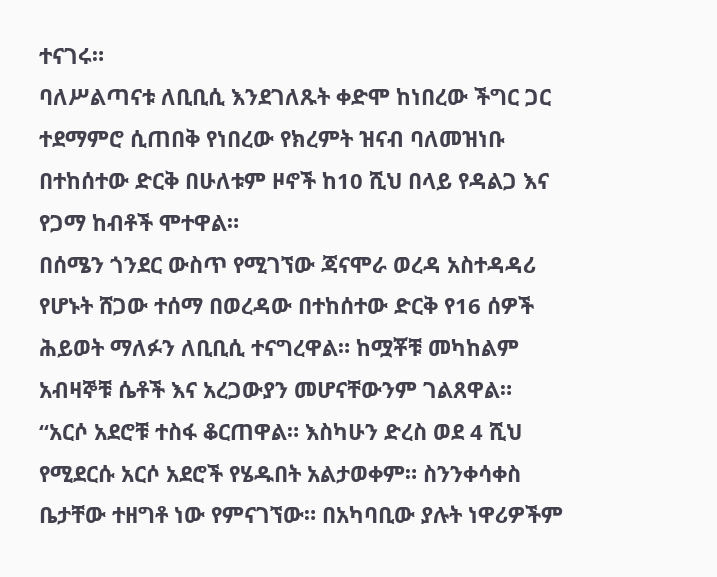ተናገሩ።
ባለሥልጣናቱ ለቢቢሲ እንደገለጹት ቀድሞ ከነበረው ችግር ጋር ተደማምሮ ሲጠበቅ የነበረው የክረምት ዝናብ ባለመዝነቡ በተከሰተው ድርቅ በሁለቱም ዞኖች ከ10 ሺህ በላይ የዳልጋ እና የጋማ ከብቶች ሞተዋል።
በሰሜን ጎንደር ውስጥ የሚገኘው ጃናሞራ ወረዳ አስተዳዳሪ የሆኑት ሸጋው ተሰማ በወረዳው በተከሰተው ድርቅ የ16 ሰዎች ሕይወት ማለፉን ለቢቢሲ ተናግረዋል። ከሟቾቹ መካከልም አብዛኞቹ ሴቶች እና አረጋውያን መሆናቸውንም ገልጸዋል።
“አርሶ አደሮቹ ተስፋ ቆርጠዋል። እስካሁን ድረስ ወደ 4 ሺህ የሚደርሱ አርሶ አደሮች የሄዱበት አልታወቀም። ስንንቀሳቀስ ቤታቸው ተዘግቶ ነው የምናገኘው። በአካባቢው ያሉት ነዋሪዎችም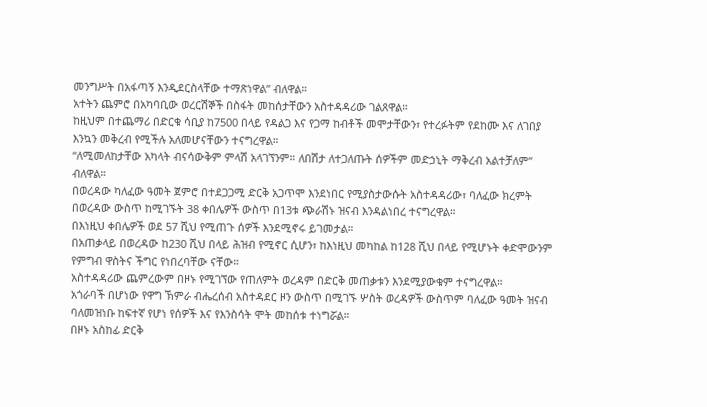መንግሥት በአፋጣኝ እንዲደርስላቸው ተማጽነዋል” ብለዋል።
አተትን ጨምሮ በአካባቢው ወረርሽኞች በስፋት መከሰታቸውን አስተዳዳሪው ገልጸዋል።
ከዚህም በተጨማሪ በድርቁ ሳቢያ ከ7500 በላይ የዳልጋ እና የጋማ ከብቶች መሞታቸውን፣ የተረፉትም የደከሙ እና ለገበያ እንኳን መቅረብ የሚችሉ አለመሆናቸውን ተናግረዋል።
“ለሚመለከታቸው አካላት ብናሳውቅም ምላሽ አላገኘንም። ለበሽታ ለተጋለጡት ሰዎችም መድኃኒት ማቅረብ አልተቻለም” ብለዋል።
በወረዳው ካለፈው ዓመት ጀምሮ በተደጋጋሚ ድርቅ አጋጥሞ እንደነበር የሚያስታውሱት አስተዳዳሪው፣ ባለፈው ክረምት በወረዳው ውስጥ ከሚገኙት 38 ቀበሌዎች ውስጥ በ13ቱ ጭራሽኑ ዝናብ እንዳልነበረ ተናግረዋል።
በእነዚህ ቀበሌዎች ወደ 57 ሺህ የሚጠጉ ሰዎች እንደሚኖሩ ይገመታል።
በአጠቃላይ በወረዳው ከ230 ሺህ በላይ ሕዝብ የሚኖር ሲሆን፣ ከእነዚህ መካከል ከ128 ሺህ በላይ የሚሆኑት ቀድሞውንም የምግብ ዋስትና ችግር የነበረባቸው ናቸው።
አስተዳዳሪው ጨምረውም በዞኑ የሚገኘው የጠለምት ወረዳም በድርቅ መጠቃቱን እንደሚያውቁም ተናግረዋል።
አጎራባች በሆነው የዋግ ኽምራ ብሔረሰብ አስተዳደር ዞን ውስጥ በሚገኙ ሦስት ወረዳዎች ውስጥም ባለፈው ዓመት ዝናብ ባለመዝነቡ ከፍተኛ የሆነ የሰዎች እና የእንስሳት ሞት መከሰቱ ተነግሯል።
በዞኑ አስከፊ ድርቅ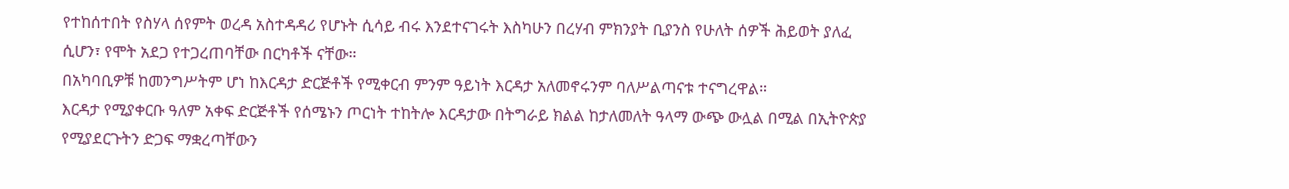የተከሰተበት የስሃላ ሰየምት ወረዳ አስተዳዳሪ የሆኑት ሲሳይ ብሩ እንደተናገሩት እስካሁን በረሃብ ምክንያት ቢያንስ የሁለት ሰዎች ሕይወት ያለፈ ሲሆን፣ የሞት አደጋ የተጋረጠባቸው በርካቶች ናቸው።
በአካባቢዎቹ ከመንግሥትም ሆነ ከእርዳታ ድርጅቶች የሚቀርብ ምንም ዓይነት እርዳታ አለመኖሩንም ባለሥልጣናቱ ተናግረዋል።
እርዳታ የሚያቀርቡ ዓለም አቀፍ ድርጅቶች የሰሜኑን ጦርነት ተከትሎ እርዳታው በትግራይ ክልል ከታለመለት ዓላማ ውጭ ውሏል በሚል በኢትዮጵያ የሚያደርጉትን ድጋፍ ማቋረጣቸውን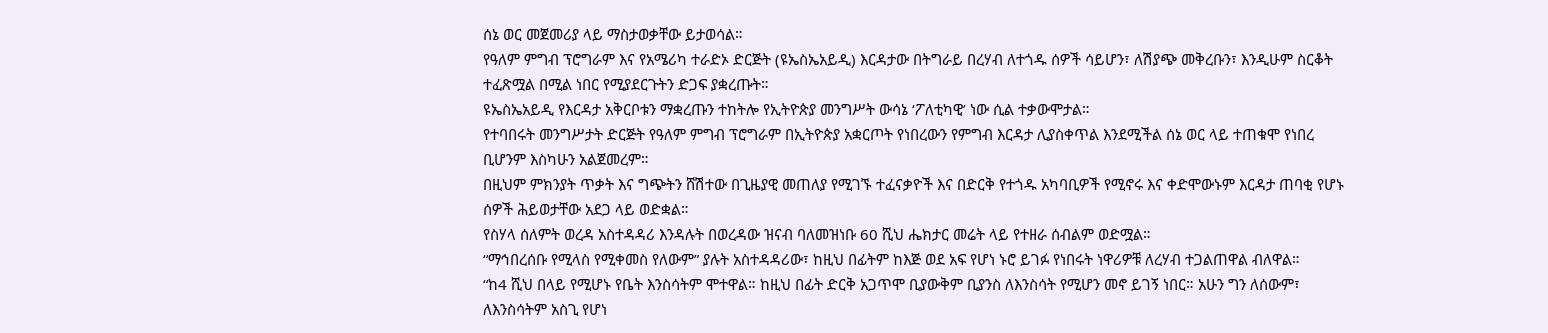ሰኔ ወር መጀመሪያ ላይ ማስታወቃቸው ይታወሳል።
የዓለም ምግብ ፕሮግራም እና የአሜሪካ ተራድኦ ድርጅት (ዩኤስኤአይዲ) እርዳታው በትግራይ በረሃብ ለተጎዱ ሰዎች ሳይሆን፣ ለሽያጭ መቅረቡን፣ እንዲሁም ስርቆት ተፈጽሟል በሚል ነበር የሚያደርጉትን ድጋፍ ያቋረጡት።
ዩኤስኤአይዲ የእርዳታ አቅርቦቱን ማቋረጡን ተከትሎ የኢትዮጵያ መንግሥት ውሳኔ ‘ፖለቲካዊ’ ነው ሲል ተቃውሞታል።
የተባበሩት መንግሥታት ድርጅት የዓለም ምግብ ፕሮግራም በኢትዮጵያ አቋርጦት የነበረውን የምግብ እርዳታ ሊያስቀጥል እንደሚችል ሰኔ ወር ላይ ተጠቁሞ የነበረ ቢሆንም እስካሁን አልጀመረም።
በዚህም ምክንያት ጥቃት እና ግጭትን ሸሽተው በጊዜያዊ መጠለያ የሚገኙ ተፈናቃዮች እና በድርቅ የተጎዱ አካባቢዎች የሚኖሩ እና ቀድሞውኑም እርዳታ ጠባቂ የሆኑ ሰዎች ሕይወታቸው አደጋ ላይ ወድቋል።
የስሃላ ሰለምት ወረዳ አስተዳዳሪ እንዳሉት በወረዳው ዝናብ ባለመዝነቡ 60 ሺህ ሔክታር መሬት ላይ የተዘራ ሰብልም ወድሟል።
“ማኅበረሰቡ የሚላስ የሚቀመስ የለውም” ያሉት አስተዳዳሪው፣ ከዚህ በፊትም ከእጅ ወደ አፍ የሆነ ኑሮ ይገፉ የነበሩት ነዋሪዎቹ ለረሃብ ተጋልጠዋል ብለዋል።
“ከ4 ሺህ በላይ የሚሆኑ የቤት እንስሳትም ሞተዋል። ከዚህ በፊት ድርቅ አጋጥሞ ቢያውቅም ቢያንስ ለእንስሳት የሚሆን መኖ ይገኝ ነበር። አሁን ግን ለሰውም፣ ለእንስሳትም አስጊ የሆነ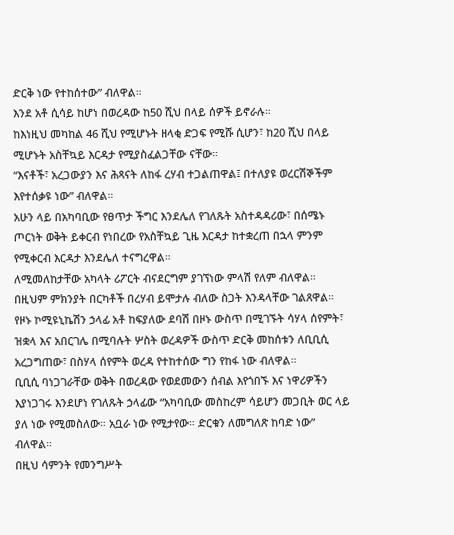ድርቅ ነው የተከሰተው” ብለዋል።
እንደ አቶ ሲሳይ ከሆነ በወረዳው ከ50 ሺህ በላይ ሰዎች ይኖራሉ።
ከእነዚህ መካከል 46 ሺህ የሚሆኑት ዘላቂ ድጋፍ የሚሹ ሲሆን፣ ከ20 ሺህ በላይ ሚሆኑት አስቸኳይ እርዳታ የሚያስፈልጋቸው ናቸው።
“እናቶች፣ አረጋውያን እና ሕጻናት ለከፋ ረሃብ ተጋልጠዋል፤ በተለያዩ ወረርሽኞችም እየተሰቃዩ ነው” ብለዋል።
አሁን ላይ በአካባቢው የፀጥታ ችግር እንደሌለ የገለጹት አስተዳዳሪው፣ በሰሜኑ ጦርነት ወቅት ይቀርብ የነበረው የአስቸኳይ ጊዜ እርዳታ ከተቋረጠ በኋላ ምንም የሚቀርብ እርዳታ እንደሌለ ተናግረዋል።
ለሚመለከታቸው አካላት ሪፖርት ብናደርግም ያገኘነው ምላሽ የለም ብለዋል።
በዚህም ምክንያት በርካቶች በረሃብ ይሞታሉ ብለው ስጋት እንዳላቸው ገልጸዋል።
የዞኑ ኮሚዩኒኬሽን ኃላፊ አቶ ከፍያለው ደባሽ በዞኑ ውስጥ በሚገኙት ሳሃላ ሰየምት፣ ዝቋላ እና አበርገሌ በሚባሉት ሦስት ወረዳዎች ውስጥ ድርቅ መከሰቱን ለቢቢሲ አረጋግጠው፣ በስሃላ ሰየምት ወረዳ የተከተሰው ግን የከፋ ነው ብለዋል።
ቢቢሲ ባነጋገራቸው ወቅት በወረዳው የወደመውን ሰብል እየጎበኙ እና ነዋሪዎችን እያነጋገሩ እንደሆነ የገለጹት ኃላፊው “አካባቢው መስከረም ሳይሆን መጋቢት ወር ላይ ያለ ነው የሚመስለው። አቧራ ነው የሚታየው። ድርቁን ለመግለጽ ከባድ ነው” ብለዋል።
በዚህ ሳምንት የመንግሥት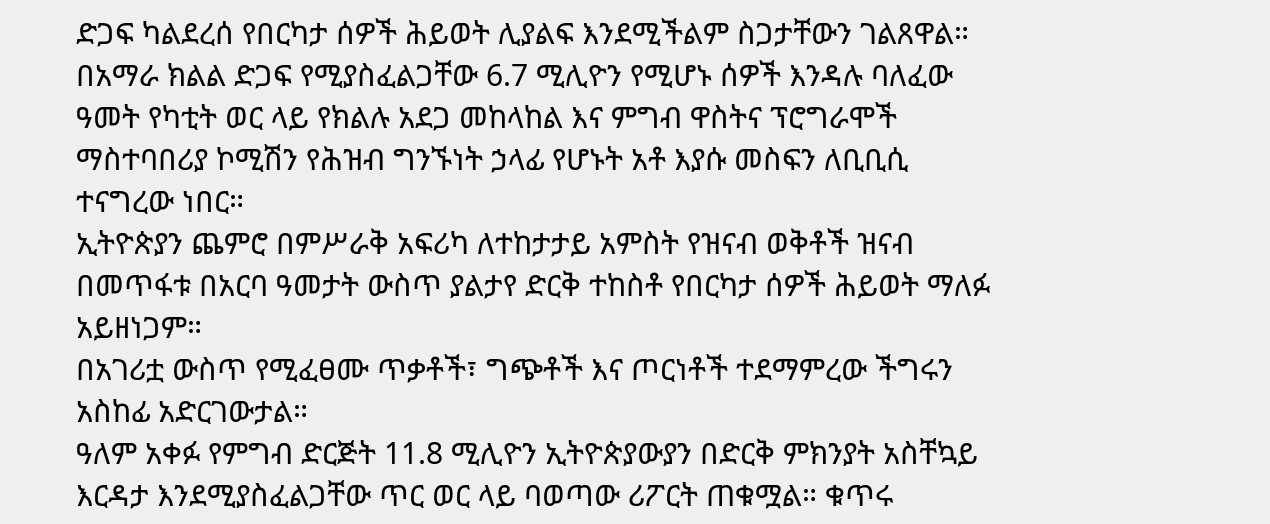ድጋፍ ካልደረሰ የበርካታ ሰዎች ሕይወት ሊያልፍ እንደሚችልም ስጋታቸውን ገልጸዋል።
በአማራ ክልል ድጋፍ የሚያስፈልጋቸው 6.7 ሚሊዮን የሚሆኑ ሰዎች እንዳሉ ባለፈው ዓመት የካቲት ወር ላይ የክልሉ አደጋ መከላከል እና ምግብ ዋስትና ፕሮግራሞች ማስተባበሪያ ኮሚሽን የሕዝብ ግንኙነት ኃላፊ የሆኑት አቶ እያሱ መስፍን ለቢቢሲ ተናግረው ነበር።
ኢትዮጵያን ጨምሮ በምሥራቅ አፍሪካ ለተከታታይ አምስት የዝናብ ወቅቶች ዝናብ በመጥፋቱ በአርባ ዓመታት ውስጥ ያልታየ ድርቅ ተከስቶ የበርካታ ሰዎች ሕይወት ማለፉ አይዘነጋም።
በአገሪቷ ውስጥ የሚፈፀሙ ጥቃቶች፣ ግጭቶች እና ጦርነቶች ተደማምረው ችግሩን አስከፊ አድርገውታል።
ዓለም አቀፉ የምግብ ድርጅት 11.8 ሚሊዮን ኢትዮጵያውያን በድርቅ ምክንያት አስቸኳይ እርዳታ እንደሚያስፈልጋቸው ጥር ወር ላይ ባወጣው ሪፖርት ጠቁሟል። ቁጥሩ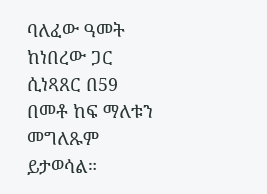ባለፈው ዓመት ከነበረው ጋር ሲነጻጸር በ59 በመቶ ከፍ ማለቱን መግለጹም ይታወሳል።